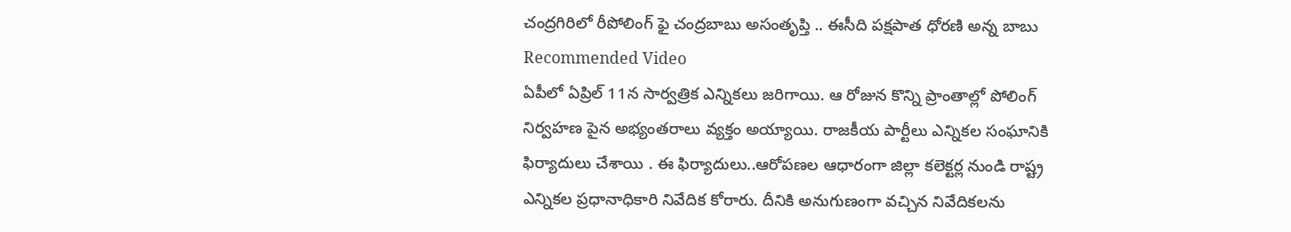చంద్రగిరిలో రీపోలింగ్ ఫై చంద్రబాబు అసంతృప్తి .. ఈసీది పక్షపాత ధోరణి అన్న బాబు
Recommended Video
ఏపీలో ఏప్రిల్ 11న సార్వత్రిక ఎన్నికలు జరిగాయి. ఆ రోజున కొన్ని ప్రాంతాల్లో పోలింగ్ నిర్వహణ పైన అభ్యంతరాలు వ్యక్తం అయ్యాయి. రాజకీయ పార్టీలు ఎన్నికల సంఘానికి ఫిర్యాదులు చేశాయి . ఈ ఫిర్యాదులు..ఆరోపణల ఆధారంగా జిల్లా కలెక్టర్ల నుండి రాష్ట్ర ఎన్నికల ప్రధానాధికారి నివేదిక కోరారు. దీనికి అనుగుణంగా వచ్చిన నివేదికలను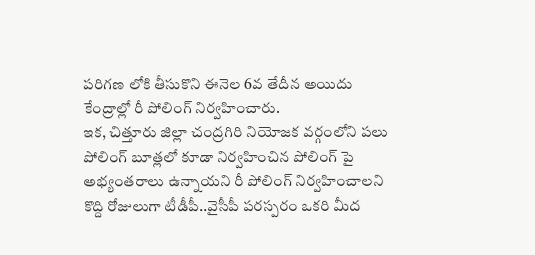పరిగణ లోకి తీసుకొని ఈనెల 6వ తేదీన అయిదు కేంద్రాల్లో రీ పోలింగ్ నిర్వహించారు.
ఇక, చిత్తూరు జిల్లా చంద్రగిరి నియోజక వర్గంలోని పలు పోలింగ్ బూత్లలో కూడా నిర్వహించిన పోలింగ్ పై అభ్యంతరాలు ఉన్నాయని రీ పోలింగ్ నిర్వహించాలని కొద్ది రోజులుగా టీడీపీ..వైసీపీ పరస్పరం ఒకరి మీద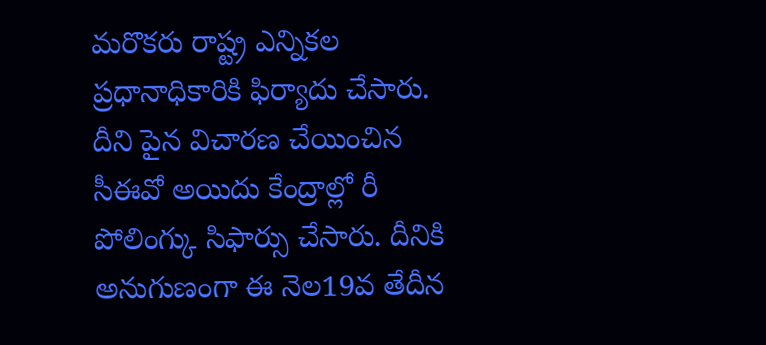మరొకరు రాష్ట్ర ఎన్నికల ప్రధానాధికారికి ఫిర్యాదు చేసారు. దీని పైన విచారణ చేయించిన సీఈవో అయిదు కేంద్రాల్లో రీ పోలింగ్కు సిఫార్సు చేసారు. దీనికి అనుగుణంగా ఈ నెల19వ తేదీన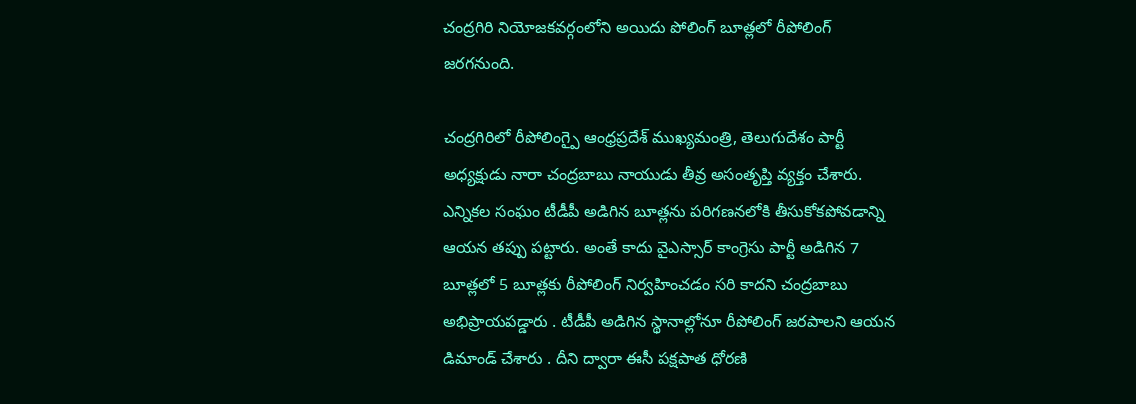చంద్రగిరి నియోజకవర్గంలోని అయిదు పోలింగ్ బూత్లలో రీపోలింగ్ జరగనుంది.

చంద్రగిరిలో రీపోలింగ్పై ఆంధ్రప్రదేశ్ ముఖ్యమంత్రి, తెలుగుదేశం పార్టీ అధ్యక్షుడు నారా చంద్రబాబు నాయుడు తీవ్ర అసంతృప్తి వ్యక్తం చేశారు. ఎన్నికల సంఘం టీడీపీ అడిగిన బూత్లను పరిగణనలోకి తీసుకోకపోవడాన్ని ఆయన తప్పు పట్టారు. అంతే కాదు వైఎస్సార్ కాంగ్రెసు పార్టీ అడిగిన 7 బూత్లలో 5 బూత్లకు రీపోలింగ్ నిర్వహించడం సరి కాదని చంద్రబాబు అభిప్రాయపడ్డారు . టీడీపీ అడిగిన స్థానాల్లోనూ రీపోలింగ్ జరపాలని ఆయన డిమాండ్ చేశారు . దీని ద్వారా ఈసీ పక్షపాత ధోరణి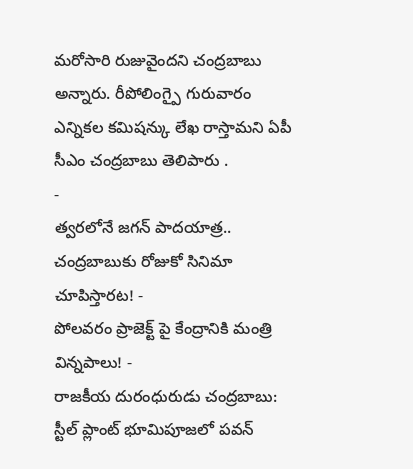మరోసారి రుజువైందని చంద్రబాబు అన్నారు. రీపోలింగ్పై గురువారం ఎన్నికల కమిషన్కు లేఖ రాస్తామని ఏపీ సీఎం చంద్రబాబు తెలిపారు .
-
త్వరలోనే జగన్ పాదయాత్ర.. చంద్రబాబుకు రోజుకో సినిమా చూపిస్తారట! -
పోలవరం ప్రాజెక్ట్ పై కేంద్రానికి మంత్రి విన్నపాలు! -
రాజకీయ దురంధురుడు చంద్రబాబు: స్టీల్ ప్లాంట్ భూమిపూజలో పవన్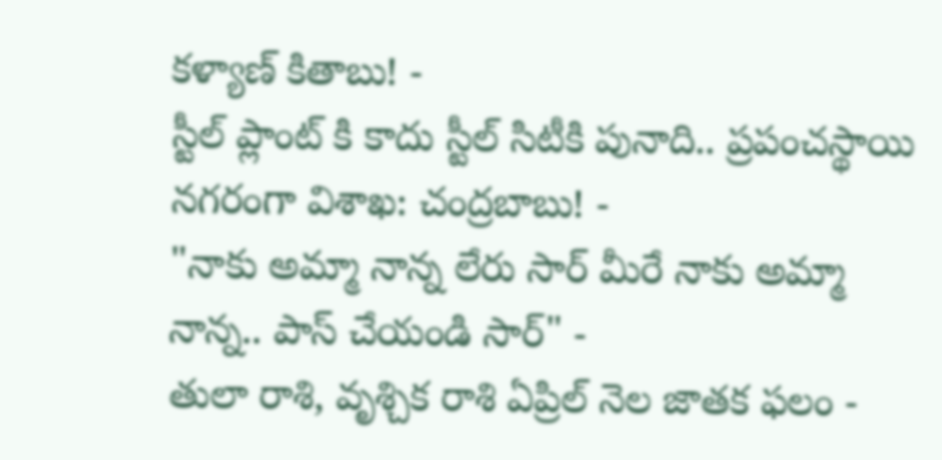కళ్యాణ్ కితాబు! -
స్టీల్ ప్లాంట్ కి కాదు స్టీల్ సిటీకి పునాది.. ప్రపంచస్థాయి నగరంగా విశాఖ: చంద్రబాబు! -
"నాకు అమ్మా నాన్న లేరు సార్ మీరే నాకు అమ్మా నాన్న.. పాస్ చేయండి సార్" -
తులా రాశి, వృశ్చిక రాశి ఏప్రిల్ నెల జాతక ఫలం -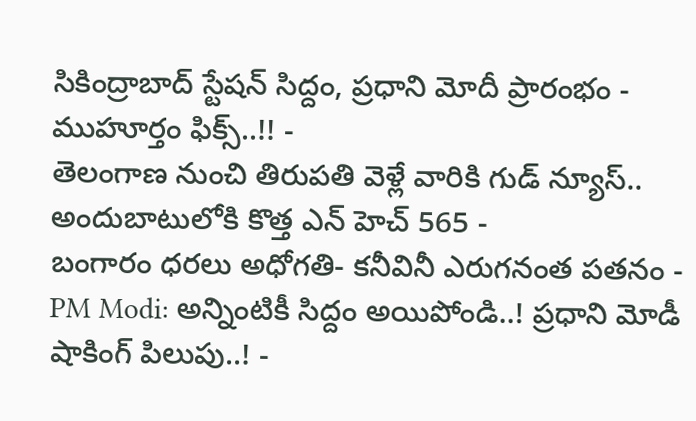సికింద్రాబాద్ స్టేషన్ సిద్దం, ప్రధాని మోదీ ప్రారంభం - ముహూర్తం ఫిక్స్..!! -
తెలంగాణ నుంచి తిరుపతి వెళ్లే వారికి గుడ్ న్యూస్.. అందుబాటులోకి కొత్త ఎన్ హెచ్ 565 -
బంగారం ధరలు అధోగతి- కనీవినీ ఎరుగనంత పతనం -
PM Modi: అన్నింటికీ సిద్దం అయిపోండి..! ప్రధాని మోడీ షాకింగ్ పిలుపు..! -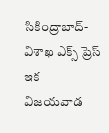సికింద్రాబాద్- విశాఖ ఎక్స్ ప్రెస్ ఇక విజయవాడ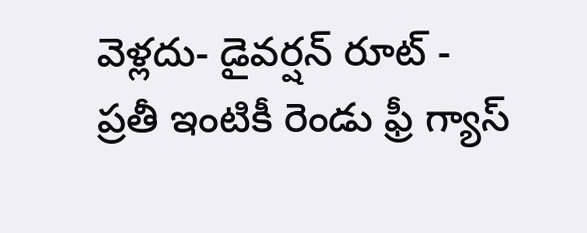వెళ్లదు- డైవర్షన్ రూట్ -
ప్రతీ ఇంటికీ రెండు ఫ్రీ గ్యాస్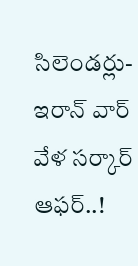సిలెండర్లు-ఇరాన్ వార్ వేళ సర్కార్ ఆఫర్..!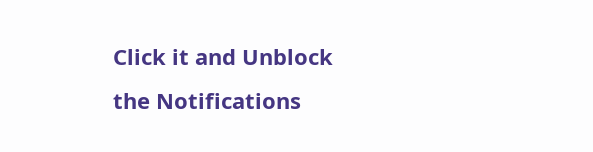Click it and Unblock the Notifications